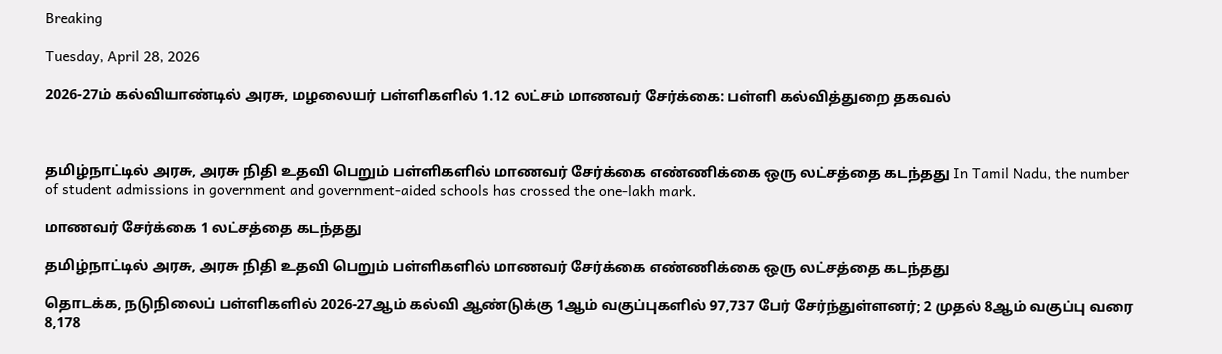Breaking

Tuesday, April 28, 2026

2026-27ம் கல்வியாண்டில் அரசு, மழலையர் பள்ளிகளில் 1.12 லட்சம் மாணவர் சேர்க்கை: பள்ளி கல்வித்துறை தகவல்



தமிழ்நாட்டில் அரசு, அரசு நிதி உதவி பெறும் பள்ளிகளில் மாணவர் சேர்க்கை எண்ணிக்கை ஒரு லட்சத்தை கடந்தது In Tamil Nadu, the number of student admissions in government and government-aided schools has crossed the one-lakh mark.

மாணவர் சேர்க்கை 1 லட்சத்தை கடந்தது

தமிழ்நாட்டில் அரசு, அரசு நிதி உதவி பெறும் பள்ளிகளில் மாணவர் சேர்க்கை எண்ணிக்கை ஒரு லட்சத்தை கடந்தது

தொடக்க, நடுநிலைப் பள்ளிகளில் 2026-27ஆம் கல்வி ஆண்டுக்கு 1ஆம் வகுப்புகளில் 97,737 பேர் சேர்ந்துள்ளனர்; 2 முதல் 8ஆம் வகுப்பு வரை 8,178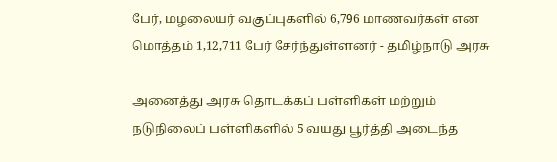பேர், மழலையர் வகுப்புகளில் 6,796 மாணவர்கள் என மொத்தம் 1,12,711 பேர் சேர்ந்துள்ளனர் - தமிழ்நாடு அரசு

அனைத்து அரசு தொடக்கப் பள்ளிகள் மற்றும் நடுநிலைப் பள்ளிகளில் 5 வயது பூர்த்தி அடைந்த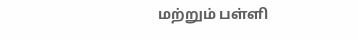மற்றும் பள்ளி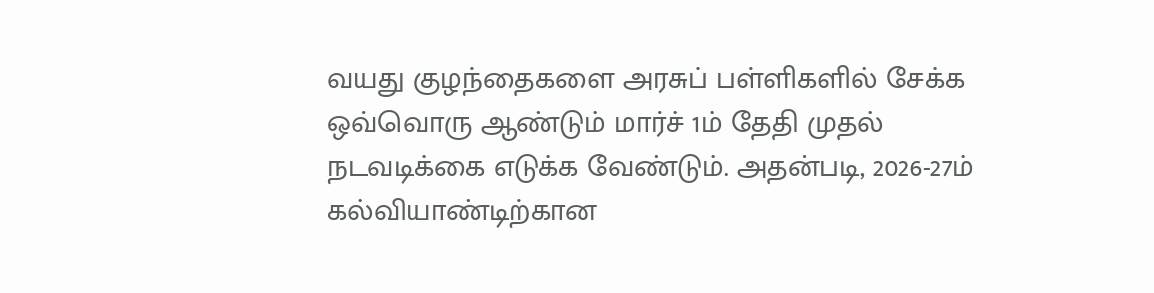வயது குழந்தைகளை அரசுப் பள்ளிகளில் சேக்க ஒவ்வொரு ஆண்டும் மார்ச் 1ம் தேதி முதல் நடவடிக்கை எடுக்க வேண்டும். அதன்படி, 2026-27ம் கல்வியாண்டிற்கான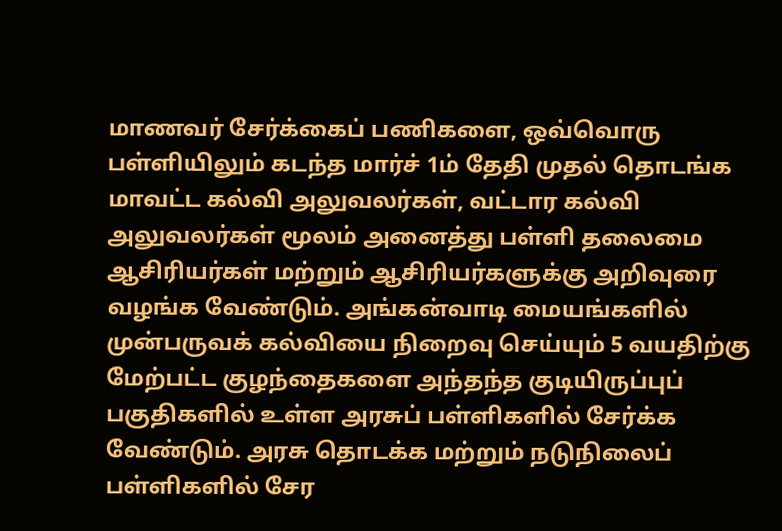மாணவர் சேர்க்கைப் பணிகளை, ஒவ்வொரு பள்ளியிலும் கடந்த மார்ச் 1ம் தேதி முதல் தொடங்க மாவட்ட கல்வி அலுவலர்கள், வட்டார கல்வி அலுவலர்கள் மூலம் அனைத்து பள்ளி தலைமை ஆசிரியர்கள் மற்றும் ஆசிரியர்களுக்கு அறிவுரை வழங்க வேண்டும். அங்கன்வாடி மையங்களில் முன்பருவக் கல்வியை நிறைவு செய்யும் 5 வயதிற்கு மேற்பட்ட குழந்தைகளை அந்தந்த குடியிருப்புப் பகுதிகளில் உள்ள அரசுப் பள்ளிகளில் சேர்க்க வேண்டும். அரசு தொடக்க மற்றும் நடுநிலைப் பள்ளிகளில் சேர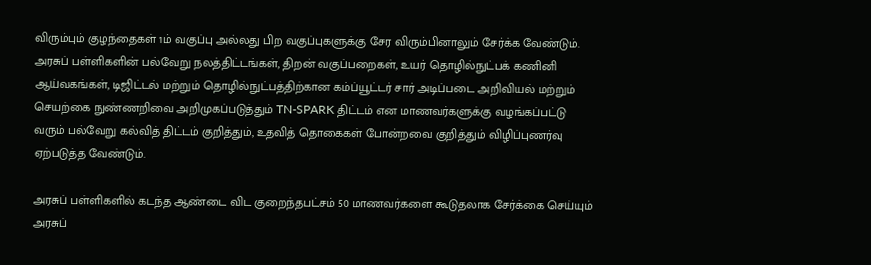விரும்பும் குழந்தைகள் 1ம் வகுப்பு அல்லது பிற வகுப்புகளுக்கு சேர விரும்பினாலும் சேர்க்க வேண்டும். அரசுப் பள்ளிகளின் பல்வேறு நலத்திட்டங்கள், திறன் வகுப்பறைகள், உயர் தொழில்நுட்பக் கணினி ஆய்வகங்கள், டிஜிட்டல் மற்றும் தொழில்நுட்பத்திற்கான கம்ப்யூட்டர் சார் அடிப்படை அறிவியல் மற்றும் செயற்கை நுண்ணறிவை அறிமுகப்படுத்தும் TN-SPARK திட்டம் என மாணவர்களுக்கு வழங்கப்பட்டு வரும் பல்வேறு கல்வித் திட்டம் குறித்தும், உதவித் தொகைகள் போன்றவை குறித்தும் விழிப்புணர்வு ஏற்படுத்த வேண்டும்.

அரசுப் பள்ளிகளில் கடந்த ஆண்டை விட குறைந்தபட்சம் 50 மாணவர்களை கூடுதலாக சேர்க்கை செய்யும் அரசுப்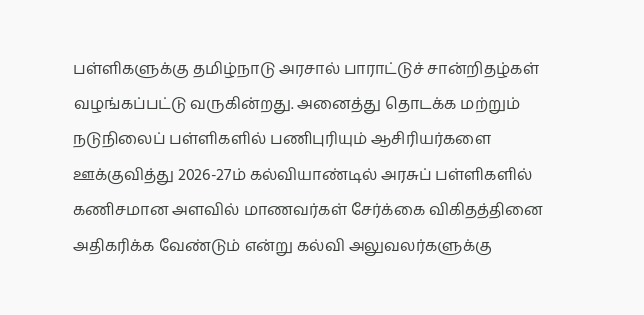பள்ளிகளுக்கு தமிழ்நாடு அரசால் பாராட்டுச் சான்றிதழ்கள் வழங்கப்பட்டு வருகின்றது. அனைத்து தொடக்க மற்றும் நடுநிலைப் பள்ளிகளில் பணிபுரியும் ஆசிரியர்களை ஊக்குவித்து 2026-27ம் கல்வியாண்டில் அரசுப் பள்ளிகளில் கணிசமான அளவில் மாணவர்கள் சேர்க்கை விகிதத்தினை அதிகரிக்க வேண்டும் என்று கல்வி அலுவலர்களுக்கு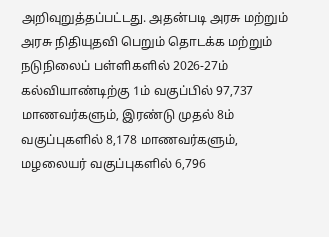அறிவுறுத்தப்பட்டது. அதன்படி அரசு மற்றும் அரசு நிதியுதவி பெறும் தொடக்க மற்றும் நடுநிலைப் பள்ளிகளில் 2026-27ம் கல்வியாண்டிற்கு 1ம் வகுப்பில் 97,737 மாணவர்களும், இரண்டு முதல் 8ம் வகுப்புகளில் 8,178 மாணவர்களும், மழலையர் வகுப்புகளில் 6,796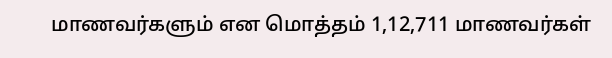மாணவர்களும் என மொத்தம் 1,12,711 மாணவர்கள்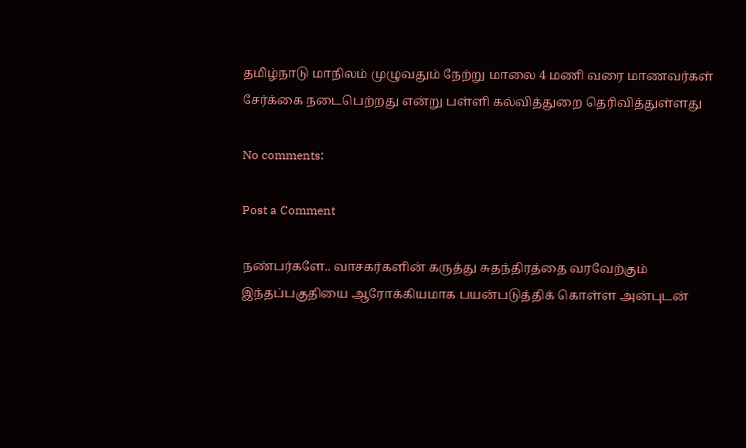தமிழ்நாடு மாநிலம் முழுவதும் நேற்று மாலை 4 மணி வரை மாணவர்கள் சேர்க்கை நடைபெற்றது என்று பள்ளி கல்வித்துறை தெரிவித்துள்ளது

No comments:

Post a Comment

நண்பர்களே.. வாசகர்களின் கருத்து சுதந்திரத்தை வரவேற்கும் இந்தப்பகுதியை ஆரோக்கியமாக பயன்படுத்திக் கொள்ள அன்புடன்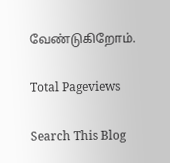வேண்டுகிறோம்.

Total Pageviews

Search This Blog